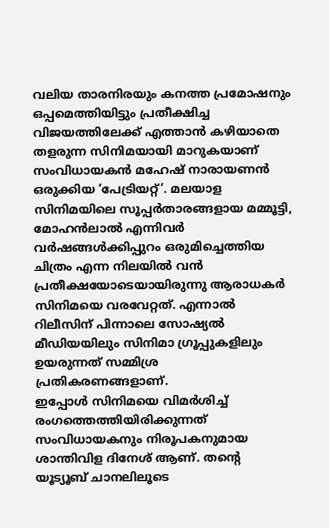വലിയ താരനിരയും കനത്ത പ്രമോഷനും ഒപ്പമെത്തിയിട്ടും പ്രതീക്ഷിച്ച വിജയത്തിലേക്ക് എത്താൻ കഴിയാതെ തളരുന്ന സിനിമയായി മാറുകയാണ് സംവിധായകൻ മഹേഷ് നാരായണൻ ഒരുക്കിയ ‘പേട്രിയറ്റ്’. മലയാള സിനിമയിലെ സൂപ്പർതാരങ്ങളായ മമ്മൂട്ടി, മോഹൻലാൽ എന്നിവർ വർഷങ്ങൾക്കിപ്പുറം ഒരുമിച്ചെത്തിയ ചിത്രം എന്ന നിലയിൽ വൻ പ്രതീക്ഷയോടെയായിരുന്നു ആരാധകർ സിനിമയെ വരവേറ്റത്. എന്നാൽ റിലീസിന് പിന്നാലെ സോഷ്യൽ മീഡിയയിലും സിനിമാ ഗ്രൂപ്പുകളിലും ഉയരുന്നത് സമ്മിശ്ര പ്രതികരണങ്ങളാണ്.
ഇപ്പോൾ സിനിമയെ വിമർശിച്ച് രംഗത്തെത്തിയിരിക്കുന്നത് സംവിധായകനും നിരൂപകനുമായ ശാന്തിവിള ദിനേശ് ആണ്. തന്റെ യൂട്യൂബ് ചാനലിലൂടെ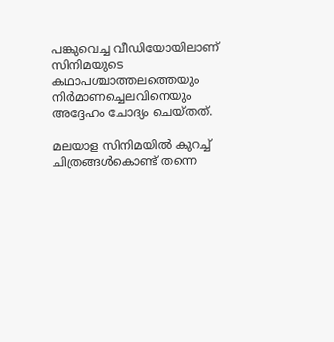പങ്കുവെച്ച വീഡിയോയിലാണ് സിനിമയുടെ കഥാപശ്ചാത്തലത്തെയും നിർമാണച്ചെലവിനെയും അദ്ദേഹം ചോദ്യം ചെയ്തത്.

മലയാള സിനിമയിൽ കുറച്ച് ചിത്രങ്ങൾകൊണ്ട് തന്നെ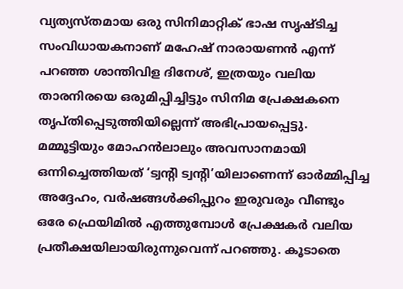വ്യത്യസ്തമായ ഒരു സിനിമാറ്റിക് ഭാഷ സൃഷ്ടിച്ച സംവിധായകനാണ് മഹേഷ് നാരായണൻ എന്ന് പറഞ്ഞ ശാന്തിവിള ദിനേശ്, ഇത്രയും വലിയ താരനിരയെ ഒരുമിപ്പിച്ചിട്ടും സിനിമ പ്രേക്ഷകനെ തൃപ്തിപ്പെടുത്തിയില്ലെന്ന് അഭിപ്രായപ്പെട്ടു.
മമ്മൂട്ടിയും മോഹൻലാലും അവസാനമായി ഒന്നിച്ചെത്തിയത് ‘ട്വന്റി ട്വന്റി’യിലാണെന്ന് ഓർമ്മിപ്പിച്ച അദ്ദേഹം, വർഷങ്ങൾക്കിപ്പുറം ഇരുവരും വീണ്ടും ഒരേ ഫ്രെയിമിൽ എത്തുമ്പോൾ പ്രേക്ഷകർ വലിയ പ്രതീക്ഷയിലായിരുന്നുവെന്ന് പറഞ്ഞു. കൂടാതെ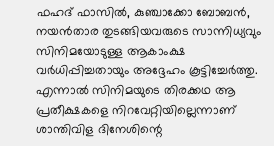ഫഹദ് ഫാസിൽ, കുഞ്ചാക്കോ ബോബൻ, നയൻതാര തുടങ്ങിയവരുടെ സാന്നിധ്യവും സിനിമയോടുള്ള ആകാംക്ഷ വർധിപ്പിച്ചതായും അദ്ദേഹം കൂട്ടിച്ചേർത്തു.
എന്നാൽ സിനിമയുടെ തിരക്കഥ ആ പ്രതീക്ഷകളെ നിറവേറ്റിയില്ലെന്നാണ് ശാന്തിവിള ദിനേശിന്റെ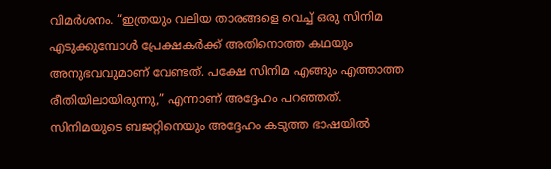വിമർശനം. “ഇത്രയും വലിയ താരങ്ങളെ വെച്ച് ഒരു സിനിമ എടുക്കുമ്പോൾ പ്രേക്ഷകർക്ക് അതിനൊത്ത കഥയും അനുഭവവുമാണ് വേണ്ടത്. പക്ഷേ സിനിമ എങ്ങും എത്താത്ത രീതിയിലായിരുന്നു,” എന്നാണ് അദ്ദേഹം പറഞ്ഞത്.
സിനിമയുടെ ബജറ്റിനെയും അദ്ദേഹം കടുത്ത ഭാഷയിൽ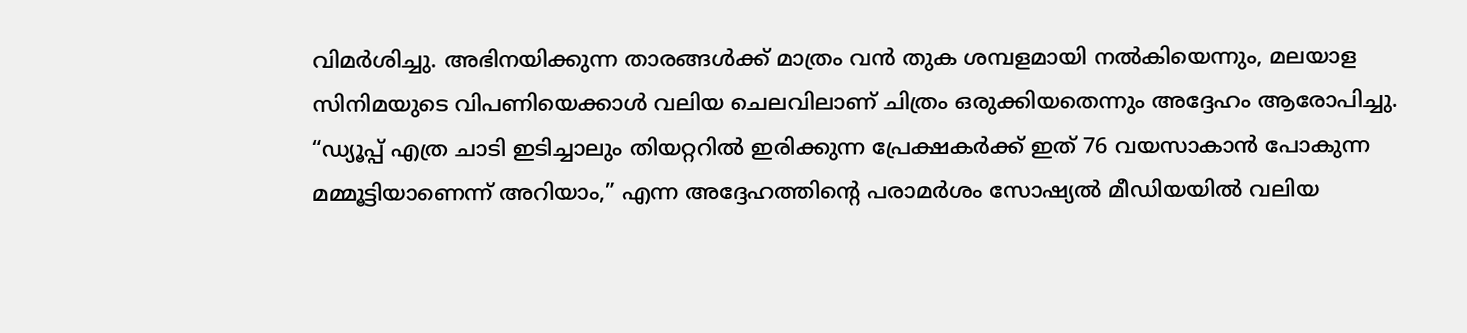വിമർശിച്ചു. അഭിനയിക്കുന്ന താരങ്ങൾക്ക് മാത്രം വൻ തുക ശമ്പളമായി നൽകിയെന്നും, മലയാള സിനിമയുടെ വിപണിയെക്കാൾ വലിയ ചെലവിലാണ് ചിത്രം ഒരുക്കിയതെന്നും അദ്ദേഹം ആരോപിച്ചു.
“ഡ്യൂപ്പ് എത്ര ചാടി ഇടിച്ചാലും തിയറ്ററിൽ ഇരിക്കുന്ന പ്രേക്ഷകർക്ക് ഇത് 76 വയസാകാൻ പോകുന്ന മമ്മൂട്ടിയാണെന്ന് അറിയാം,” എന്ന അദ്ദേഹത്തിന്റെ പരാമർശം സോഷ്യൽ മീഡിയയിൽ വലിയ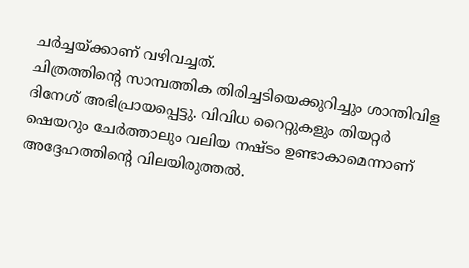ചർച്ചയ്ക്കാണ് വഴിവച്ചത്.
ചിത്രത്തിന്റെ സാമ്പത്തിക തിരിച്ചടിയെക്കുറിച്ചും ശാന്തിവിള ദിനേശ് അഭിപ്രായപ്പെട്ടു. വിവിധ റൈറ്റുകളും തിയറ്റർ ഷെയറും ചേർത്താലും വലിയ നഷ്ടം ഉണ്ടാകാമെന്നാണ് അദ്ദേഹത്തിന്റെ വിലയിരുത്തൽ.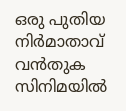ഒരു പുതിയ നിർമാതാവ് വൻതുക സിനിമയിൽ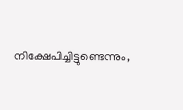നിക്ഷേപിച്ചിട്ടുണ്ടെന്നും,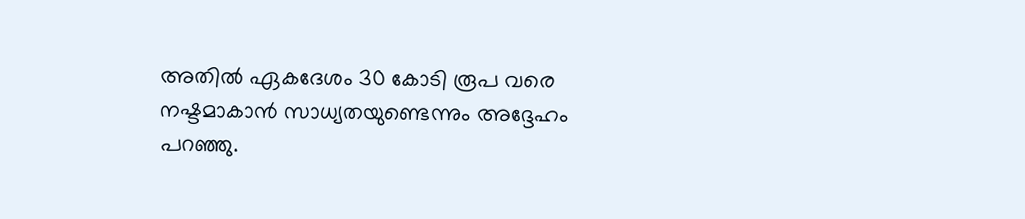അതിൽ ഏകദേശം 30 കോടി രൂപ വരെ നഷ്ടമാകാൻ സാധ്യതയുണ്ടെന്നും അദ്ദേഹം പറഞ്ഞു.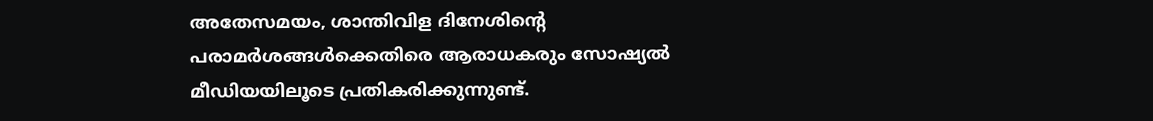അതേസമയം, ശാന്തിവിള ദിനേശിന്റെ പരാമർശങ്ങൾക്കെതിരെ ആരാധകരും സോഷ്യൽ മീഡിയയിലൂടെ പ്രതികരിക്കുന്നുണ്ട്.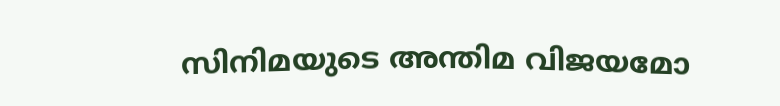സിനിമയുടെ അന്തിമ വിജയമോ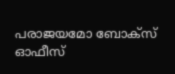പരാജയമോ ബോക്സ് ഓഫീസ്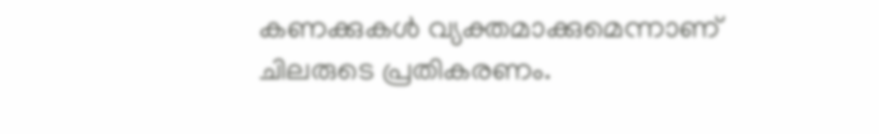കണക്കുകൾ വ്യക്തമാക്കുമെന്നാണ് ചിലരുടെ പ്രതികരണം.